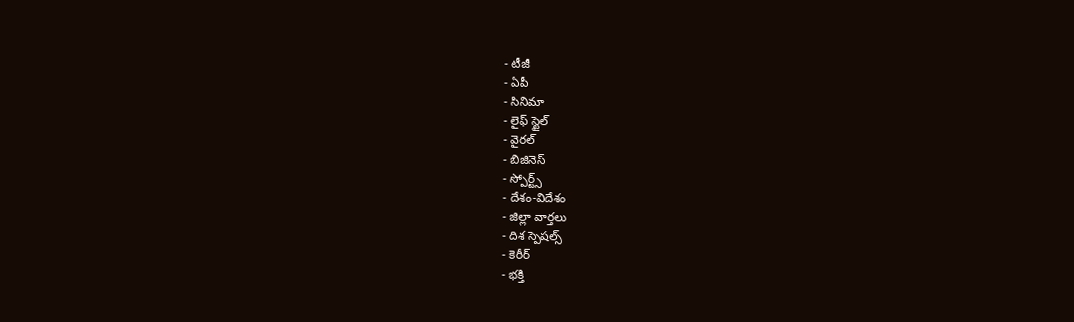- టీజీ
- ఏపీ
- సినిమా
- లైఫ్ స్టైల్
- వైరల్
- బిజినెస్
- స్పోర్ట్స్
- దేశం-విదేశం
- జిల్లా వార్తలు
- దిశ స్పెషల్స్
- కెరీర్
- భక్తి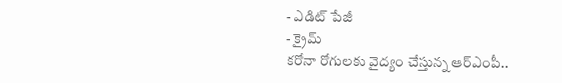- ఎడిట్ పేజీ
- క్రైమ్
కరోనా రోగులకు వైద్యం చేస్తున్న ఆర్ఎంపీ..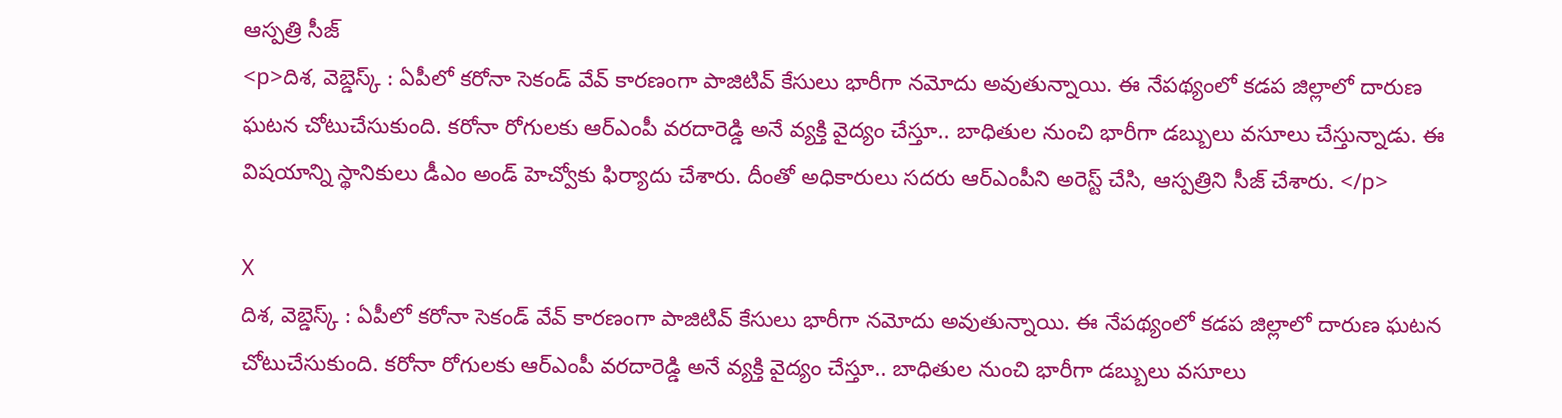ఆస్పత్రి సీజ్
<p>దిశ, వెబ్డెస్క్ : ఏపీలో కరోనా సెకండ్ వేవ్ కారణంగా పాజిటివ్ కేసులు భారీగా నమోదు అవుతున్నాయి. ఈ నేపథ్యంలో కడప జిల్లాలో దారుణ ఘటన చోటుచేసుకుంది. కరోనా రోగులకు ఆర్ఎంపీ వరదారెడ్డి అనే వ్యక్తి వైద్యం చేస్తూ.. బాధితుల నుంచి భారీగా డబ్బులు వసూలు చేస్తున్నాడు. ఈ విషయాన్ని స్థానికులు డీఎం అండ్ హెచ్వోకు ఫిర్యాదు చేశారు. దీంతో అధికారులు సదరు ఆర్ఎంపీని అరెస్ట్ చేసి, ఆస్పత్రిని సీజ్ చేశారు. </p>

X
దిశ, వెబ్డెస్క్ : ఏపీలో కరోనా సెకండ్ వేవ్ కారణంగా పాజిటివ్ కేసులు భారీగా నమోదు అవుతున్నాయి. ఈ నేపథ్యంలో కడప జిల్లాలో దారుణ ఘటన చోటుచేసుకుంది. కరోనా రోగులకు ఆర్ఎంపీ వరదారెడ్డి అనే వ్యక్తి వైద్యం చేస్తూ.. బాధితుల నుంచి భారీగా డబ్బులు వసూలు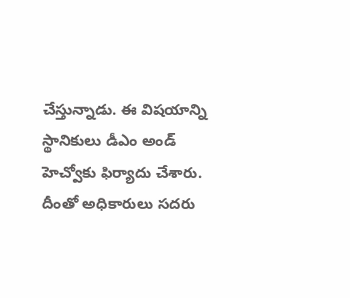చేస్తున్నాడు. ఈ విషయాన్ని స్థానికులు డీఎం అండ్ హెచ్వోకు ఫిర్యాదు చేశారు. దీంతో అధికారులు సదరు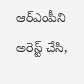ఆర్ఎంపీని అరెస్ట్ చేసి,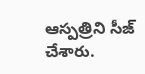ఆస్పత్రిని సీజ్ చేశారు.